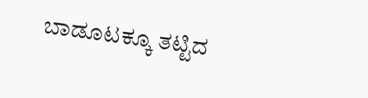ಬಾಡೂಟಕ್ಕೂ ತಟ್ಟಿದ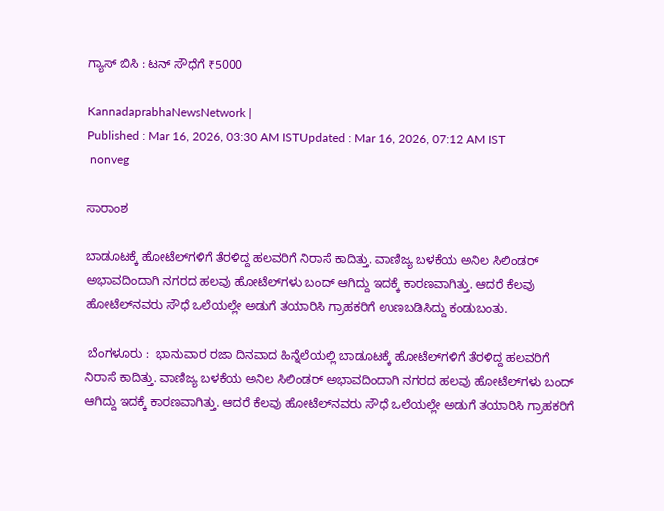ಗ್ಯಾಸ್‌ ಬಿಸಿ : ಟನ್‌ ಸೌಧೆಗೆ ₹5000

KannadaprabhaNewsNetwork |
Published : Mar 16, 2026, 03:30 AM ISTUpdated : Mar 16, 2026, 07:12 AM IST
 nonveg

ಸಾರಾಂಶ

ಬಾಡೂಟಕ್ಕೆ ಹೋಟೆಲ್‌ಗಳಿಗೆ ತೆರಳಿದ್ದ ಹಲವರಿಗೆ ನಿರಾಸೆ ಕಾದಿತ್ತು. ವಾಣಿಜ್ಯ ಬಳಕೆಯ ಅನಿಲ ಸಿಲಿಂಡರ್‌ ಅಭಾವದಿಂದಾಗಿ ನಗರದ ಹಲವು ಹೋಟೆಲ್‌ಗಳು ಬಂದ್‌ ಆಗಿದ್ದು ಇದಕ್ಕೆ ಕಾರಣವಾಗಿತ್ತು. ಆದರೆ ಕೆಲವು ಹೋಟೆಲ್‌ನವರು ಸೌಧೆ ಒಲೆಯಲ್ಲೇ ಅಡುಗೆ ತಯಾರಿಸಿ ಗ್ರಾಹಕರಿಗೆ ಉಣಬಡಿಸಿದ್ದು ಕಂಡುಬಂತು.

 ಬೆಂಗಳೂರು :  ಭಾನುವಾರ ರಜಾ ದಿನವಾದ ಹಿನ್ನೆಲೆಯಲ್ಲಿ ಬಾಡೂಟಕ್ಕೆ ಹೋಟೆಲ್‌ಗಳಿಗೆ ತೆರಳಿದ್ದ ಹಲವರಿಗೆ ನಿರಾಸೆ ಕಾದಿತ್ತು. ವಾಣಿಜ್ಯ ಬಳಕೆಯ ಅನಿಲ ಸಿಲಿಂಡರ್‌ ಅಭಾವದಿಂದಾಗಿ ನಗರದ ಹಲವು ಹೋಟೆಲ್‌ಗಳು ಬಂದ್‌ ಆಗಿದ್ದು ಇದಕ್ಕೆ ಕಾರಣವಾಗಿತ್ತು. ಆದರೆ ಕೆಲವು ಹೋಟೆಲ್‌ನವರು ಸೌಧೆ ಒಲೆಯಲ್ಲೇ ಅಡುಗೆ ತಯಾರಿಸಿ ಗ್ರಾಹಕರಿಗೆ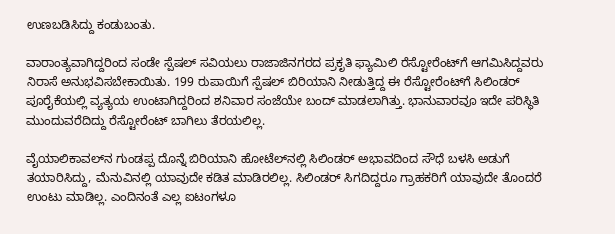ಉಣಬಡಿಸಿದ್ದು ಕಂಡುಬಂತು.

ವಾರಾಂತ್ಯವಾಗಿದ್ದರಿಂದ ಸಂಡೇ ಸ್ಪೆಷಲ್‌ ಸವಿಯಲು ರಾಜಾಜಿನಗರದ ಪ್ರಕೃತಿ ಫ್ಯಾಮಿಲಿ ರೆಸ್ಟೋರೆಂಟ್‌ಗೆ ಆಗಮಿಸಿದ್ದವರು ನಿರಾಸೆ ಅನುಭವಿಸಬೇಕಾಯಿತು. 199 ರುಪಾಯಿಗೆ ಸ್ಪೆಷಲ್‌ ಬಿರಿಯಾನಿ ನೀಡುತ್ತಿದ್ದ ಈ ರೆಸ್ಟೋರೆಂಟ್‌ಗೆ ಸಿಲಿಂಡರ್‌ ಪೂರೈಕೆಯಲ್ಲಿ ವ್ಯತ್ಯಯ ಉಂಟಾಗಿದ್ದರಿಂದ ಶನಿವಾರ ಸಂಜೆಯೇ ಬಂದ್‌ ಮಾಡಲಾಗಿತ್ತು. ಭಾನುವಾರವೂ ಇದೇ ಪರಿಸ್ಥಿತಿ ಮುಂದುವರೆದಿದ್ದು ರೆಸ್ಟೋರೆಂಟ್‌ ಬಾಗಿಲು ತೆರಯಲಿಲ್ಲ.

ವೈಯಾಲಿಕಾವಲ್‌ನ ಗುಂಡಪ್ಪ ದೊನ್ನೆ ಬಿರಿಯಾನಿ ಹೋಟೆಲ್‌ನಲ್ಲಿ ಸಿಲಿಂಡರ್‌ ಅಭಾವದಿಂದ ಸೌಧೆ ಬಳಸಿ ಅಡುಗೆ ತಯಾರಿಸಿದ್ದು, ಮೆನುವಿನಲ್ಲಿ ಯಾವುದೇ ಕಡಿತ ಮಾಡಿರಲಿಲ್ಲ. ಸಿಲಿಂಡರ್‌ ಸಿಗದಿದ್ದರೂ ಗ್ರಾಹಕರಿಗೆ ಯಾವುದೇ ತೊಂದರೆ ಉಂಟು ಮಾಡಿಲ್ಲ. ಎಂದಿನಂತೆ ಎಲ್ಲ ಐಟಂಗಳೂ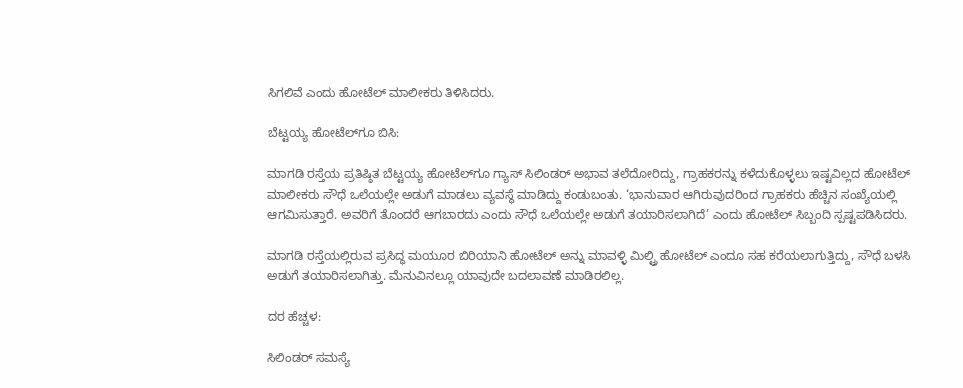ಸಿಗಲಿವೆ ಎಂದು ಹೋಟೆಲ್‌ ಮಾಲೀಕರು ತಿಳಿಸಿದರು.

ಬೆಟ್ಟಯ್ಯ ಹೋಟೆಲ್‌ಗೂ ಬಿಸಿ:

ಮಾಗಡಿ ರಸ್ತೆಯ ಪ್ರತಿಷ್ಠಿತ ಬೆಟ್ಟಯ್ಯ ಹೋಟೆಲ್‌ಗೂ ಗ್ಯಾಸ್‌ ಸಿಲಿಂಡರ್‌ ಅಭಾವ ತಲೆದೋರಿದ್ದು, ಗ್ರಾಹಕರನ್ನು ಕಳೆದುಕೊಳ್ಳಲು ಇಷ್ಟವಿಲ್ಲದ ಹೋಟೆಲ್‌ ಮಾಲೀಕರು ಸೌಧೆ ಒಲೆಯಲ್ಲೇ ಅಡುಗೆ ಮಾಡಲು ವ್ಯವಸ್ಥೆ ಮಾಡಿದ್ದು ಕಂಡುಬಂತು. ‘ಭಾನುವಾರ ಆಗಿರುವುದರಿಂದ ಗ್ರಾಹಕರು ಹೆಚ್ಚಿನ ಸಂಖ್ಯೆಯಲ್ಲಿ ಆಗಮಿಸುತ್ತಾರೆ. ಅವರಿಗೆ ತೊಂದರೆ ಆಗಬಾರದು ಎಂದು ಸೌಧೆ ಒಲೆಯಲ್ಲೇ ಅಡುಗೆ ತಯಾರಿಸಲಾಗಿದೆ’ ಎಂದು ಹೋಟೆಲ್‌ ಸಿಬ್ಬಂದಿ ಸ್ಪಷ್ಟಪಡಿಸಿದರು.

ಮಾಗಡಿ ರಸ್ತೆಯಲ್ಲಿರುವ ಪ್ರಸಿದ್ಧ ಮಯೂರ ಬಿರಿಯಾನಿ ಹೋಟೆಲ್‌ ಅನ್ನು ಮಾವಳ್ಳಿ ಮಿಲ್ಟ್ರಿ ಹೋಟೆಲ್‌ ಎಂದೂ ಸಹ ಕರೆಯಲಾಗುತ್ತಿದ್ದು, ಸೌಧೆ ಬಳಸಿ ಅಡುಗೆ ತಯಾರಿಸಲಾಗಿತ್ತು. ಮೆನುವಿನಲ್ಲೂ ಯಾವುದೇ ಬದಲಾವಣೆ ಮಾಡಿರಲಿಲ್ಲ.

ದರ ಹೆಚ್ಚಳ:

ಸಿಲಿಂಡರ್‌ ಸಮಸ್ಯೆ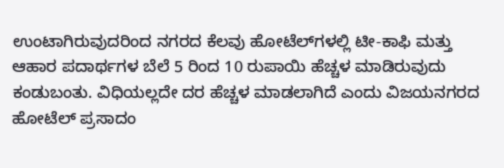ಉಂಟಾಗಿರುವುದರಿಂದ ನಗರದ ಕೆಲವು ಹೋಟೆಲ್‌ಗಳಲ್ಲಿ ಟೀ-ಕಾಫಿ ಮತ್ತು ಆಹಾರ ಪದಾರ್ಥಗಳ ಬೆಲೆ 5 ರಿಂದ 10 ರುಪಾಯಿ ಹೆಚ್ಚಳ ಮಾಡಿರುವುದು ಕಂಡುಬಂತು. ವಿಧಿಯಲ್ಲದೇ ದರ ಹೆಚ್ಚಳ ಮಾಡಲಾಗಿದೆ ಎಂದು ವಿಜಯನಗರದ ಹೋಟೆಲ್‌ ಪ್ರಸಾದಂ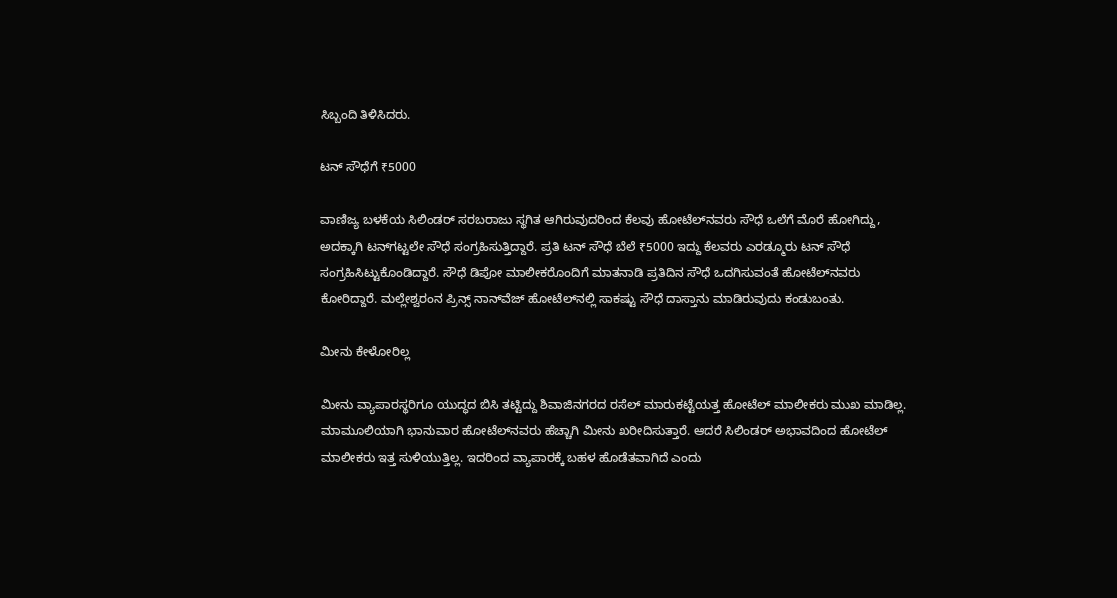ಸಿಬ್ಬಂದಿ ತಿಳಿಸಿದರು.

ಟನ್‌ ಸೌಧೆಗೆ ₹5000

ವಾಣಿಜ್ಯ ಬಳಕೆಯ ಸಿಲಿಂಡರ್‌ ಸರಬರಾಜು ಸ್ಥಗಿತ ಆಗಿರುವುದರಿಂದ ಕೆಲವು ಹೋಟೆಲ್‌ನವರು ಸೌಧೆ ಒಲೆಗೆ ಮೊರೆ ಹೋಗಿದ್ದು, ಅದಕ್ಕಾಗಿ ಟನ್‌ಗಟ್ಟಲೇ ಸೌಧೆ ಸಂಗ್ರಹಿಸುತ್ತಿದ್ದಾರೆ. ಪ್ರತಿ ಟನ್‌ ಸೌಧೆ ಬೆಲೆ ₹5000 ಇದ್ದು ಕೆಲವರು ಎರಡ್ಮೂರು ಟನ್‌ ಸೌಧೆ ಸಂಗ್ರಹಿಸಿಟ್ಟುಕೊಂಡಿದ್ದಾರೆ. ಸೌಧೆ ಡಿಪೋ ಮಾಲೀಕರೊಂದಿಗೆ ಮಾತನಾಡಿ ಪ್ರತಿದಿನ ಸೌಧೆ ಒದಗಿಸುವಂತೆ ಹೋಟೆಲ್‌ನವರು ಕೋರಿದ್ದಾರೆ. ಮಲ್ಲೇಶ್ವರಂನ ಪ್ರಿನ್ಸ್‌ ನಾನ್‌ವೆಜ್‌ ಹೋಟೆಲ್‌ನಲ್ಲಿ ಸಾಕಷ್ಟು ಸೌಧೆ ದಾಸ್ತಾನು ಮಾಡಿರುವುದು ಕಂಡುಬಂತು.

ಮೀನು ಕೇಳೋರಿಲ್ಲ

ಮೀನು ವ್ಯಾಪಾರಸ್ಥರಿಗೂ ಯುದ್ಧದ ಬಿಸಿ ತಟ್ಟಿದ್ದು ಶಿವಾಜಿನಗರದ ರಸೆಲ್‌ ಮಾರುಕಟ್ಟೆಯತ್ತ ಹೋಟೆಲ್‌ ಮಾಲೀಕರು ಮುಖ ಮಾಡಿಲ್ಲ. ಮಾಮೂಲಿಯಾಗಿ ಭಾನುವಾರ ಹೋಟೆಲ್‌ನವರು ಹೆಚ್ಚಾಗಿ ಮೀನು ಖರೀದಿಸುತ್ತಾರೆ. ಆದರೆ ಸಿಲಿಂಡರ್‌ ಅಭಾವದಿಂದ ಹೋಟೆಲ್‌ ಮಾಲೀಕರು ಇತ್ತ ಸುಳಿಯುತ್ತಿಲ್ಲ. ಇದರಿಂದ ವ್ಯಾಪಾರಕ್ಕೆ ಬಹಳ ಹೊಡೆತವಾಗಿದೆ ಎಂದು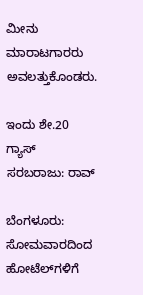ಮೀನು ಮಾರಾಟಗಾರರು ಅವಲತ್ತುಕೊಂಡರು.

ಇಂದು ಶೇ.20 ಗ್ಯಾಸ್‌  ಸರಬರಾಜು: ರಾವ್‌

ಬೆಂಗಳೂರು: ಸೋಮವಾರದಿಂದ ಹೋಟೆಲ್‌ಗಳಿಗೆ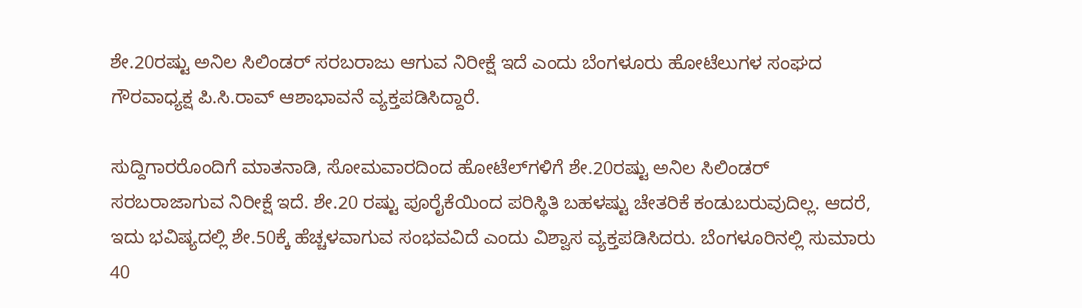ಶೇ.20ರಷ್ಟು ಅನಿಲ ಸಿಲಿಂಡರ್‌ ಸರಬರಾಜು ಆಗುವ ನಿರೀಕ್ಷೆ ಇದೆ ಎಂದು ಬೆಂಗಳೂರು ಹೋಟೆಲುಗಳ ಸಂಘದ ಗೌರವಾಧ್ಯಕ್ಷ ಪಿ.ಸಿ.ರಾವ್‌ ಆಶಾಭಾವನೆ ವ್ಯಕ್ತಪಡಿಸಿದ್ದಾರೆ.

ಸುದ್ದಿಗಾರರೊಂದಿಗೆ ಮಾತನಾಡಿ, ಸೋಮವಾರದಿಂದ ಹೋಟೆಲ್‌ಗಳಿಗೆ ಶೇ.20ರಷ್ಟು ಅನಿಲ ಸಿಲಿಂಡರ್‌ ಸರಬರಾಜಾಗುವ ನಿರೀಕ್ಷೆ ಇದೆ. ಶೇ.20 ರಷ್ಟು ಪೂರೈಕೆಯಿಂದ ಪರಿಸ್ಥಿತಿ ಬಹಳಷ್ಟು ಚೇತರಿಕೆ ಕಂಡುಬರುವುದಿಲ್ಲ. ಆದರೆ, ಇದು ಭವಿಷ್ಯದಲ್ಲಿ ಶೇ.50ಕ್ಕೆ ಹೆಚ್ಚಳವಾಗುವ ಸಂಭವವಿದೆ ಎಂದು ವಿಶ್ವಾಸ ವ್ಯಕ್ತಪಡಿಸಿದರು. ಬೆಂಗಳೂರಿನಲ್ಲಿ ಸುಮಾರು 40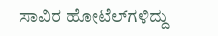ಸಾವಿರ ಹೋಟೆಲ್‌ಗಳಿದ್ದು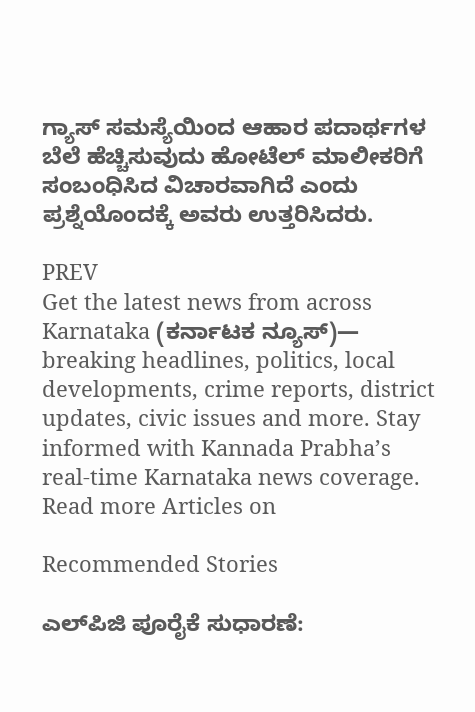ಗ್ಯಾಸ್‌ ಸಮಸ್ಯೆಯಿಂದ ಆಹಾರ ಪದಾರ್ಥಗಳ ಬೆಲೆ ಹೆಚ್ಚಿಸುವುದು ಹೋಟೆಲ್‌ ಮಾಲೀಕರಿಗೆ ಸಂಬಂಧಿಸಿದ ವಿಚಾರವಾಗಿದೆ ಎಂದು ಪ್ರಶ್ನೆಯೊಂದಕ್ಕೆ ಅವರು ಉತ್ತರಿಸಿದರು.

PREV
Get the latest news from across Karnataka (ಕರ್ನಾಟಕ ನ್ಯೂಸ್)— breaking headlines, politics, local developments, crime reports, district updates, civic issues and more. Stay informed with Kannada Prabha’s real‑time Karnataka news coverage.
Read more Articles on

Recommended Stories

ಎಲ್‌ಪಿಜಿ ಪೂರೈಕೆ ಸುಧಾರಣೆ: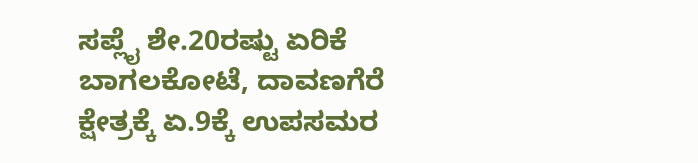ಸಪ್ಲೈ ಶೇ.20ರಷ್ಟು ಏರಿಕೆ
ಬಾಗಲಕೋಟೆ, ದಾವಣಗೆರೆ ಕ್ಷೇತ್ರಕ್ಕೆ ಏ.9ಕ್ಕೆ ಉಪಸಮರ